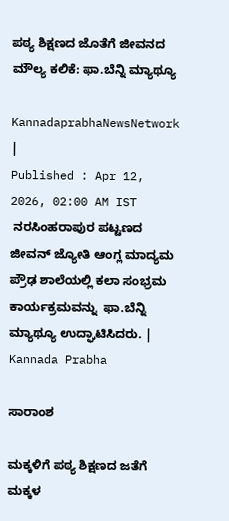ಪಠ್ಯ ಶಿಕ್ಷಣದ ಜೊತೆಗೆ ಜೀವನದ ಮೌಲ್ಯ ಕಲಿಕೆ: ಫಾ.ಬೆನ್ನಿ ಮ್ಯಾಥ್ಯೂ

KannadaprabhaNewsNetwork |
Published : Apr 12, 2026, 02:00 AM IST
 ನರಸಿಂಹರಾಪುರ ಪಟ್ಟಣದ ಜೀವನ್ ಜ್ಯೋತಿ ಆಂಗ್ಲ ಮಾದ್ಯಮ ಪ್ರೌಢ ಶಾಲೆಯಲ್ಲಿ ಕಲಾ ಸಂಭ್ರಮ  ಕಾರ್ಯಕ್ರಮವನ್ನು  ಫಾ.ಬೆನ್ನಿ ಮ್ಯಾಥ್ಯೂ ಉದ್ಘಾಟಿಸಿದರು. | Kannada Prabha

ಸಾರಾಂಶ

ಮಕ್ಕಳಿಗೆ ಪಠ್ಯ ಶಿಕ್ಷಣದ ಜತೆಗೆ ಮಕ್ಕಳ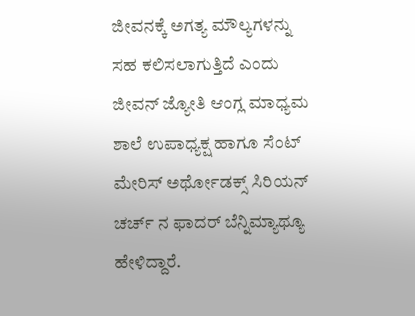ಜೀವನಕ್ಕೆ ಅಗತ್ಯ ಮೌಲ್ಯಗಳನ್ನು ಸಹ ಕಲಿಸಲಾಗುತ್ತಿದೆ ಎಂದು ಜೀವನ್ ಜ್ಯೋತಿ ಆಂಗ್ಲ ಮಾಧ್ಯಮ ಶಾಲೆ ಉಪಾಧ್ಯಕ್ಷ ಹಾಗೂ ಸೆಂಟ್ ಮೇರಿಸ್ ಅರ್ಥೋಡಕ್ಸ್ ಸಿರಿಯನ್ ಚರ್ಚ್ ನ ಫಾದರ್ ಬೆನ್ನಿಮ್ಯಾಥ್ಯೂ ಹೇಳಿದ್ದಾರೆ.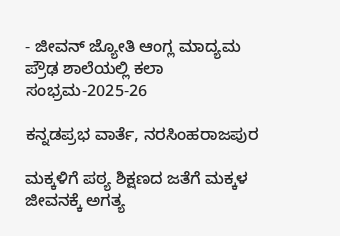- ಜೀವನ್ ಜ್ಯೋತಿ ಆಂಗ್ಲ ಮಾದ್ಯಮ ಪ್ರೌಢ ಶಾಲೆಯಲ್ಲಿ ಕಲಾ ಸಂಭ್ರಮ-2025-26

ಕನ್ನಡಪ್ರಭ ವಾರ್ತೆ, ನರಸಿಂಹರಾಜಪುರ

ಮಕ್ಕಳಿಗೆ ಪಠ್ಯ ಶಿಕ್ಷಣದ ಜತೆಗೆ ಮಕ್ಕಳ ಜೀವನಕ್ಕೆ ಅಗತ್ಯ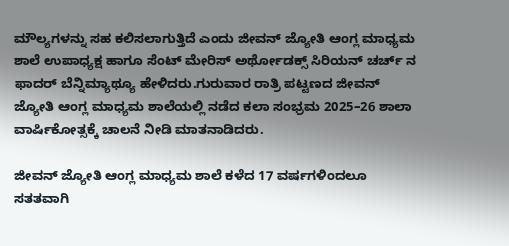ಮೌಲ್ಯಗಳನ್ನು ಸಹ ಕಲಿಸಲಾಗುತ್ತಿದೆ ಎಂದು ಜೀವನ್ ಜ್ಯೋತಿ ಆಂಗ್ಲ ಮಾಧ್ಯಮ ಶಾಲೆ ಉಪಾಧ್ಯಕ್ಷ ಹಾಗೂ ಸೆಂಟ್ ಮೇರಿಸ್ ಅರ್ಥೋಡಕ್ಸ್ ಸಿರಿಯನ್ ಚರ್ಚ್ ನ ಫಾದರ್ ಬೆನ್ನಿಮ್ಯಾಥ್ಯೂ ಹೇಳಿದರು.ಗುರುವಾರ ರಾತ್ರಿ ಪಟ್ಟಣದ ಜೀವನ್ ಜ್ಯೋತಿ ಆಂಗ್ಲ ಮಾಧ್ಯಮ ಶಾಲೆಯಲ್ಲಿ ನಡೆದ ಕಲಾ ಸಂಭ್ರಮ 2025–26 ಶಾಲಾ ವಾರ್ಷಿಕೋತ್ಸಕ್ಕೆ ಚಾಲನೆ ನೀಡಿ ಮಾತನಾಡಿದರು.

ಜೀವನ್ ಜ್ಯೋತಿ ಆಂಗ್ಲ ಮಾಧ್ಯಮ ಶಾಲೆ ಕಳೆದ 17 ವರ್ಷಗಳಿಂದಲೂ ಸತತವಾಗಿ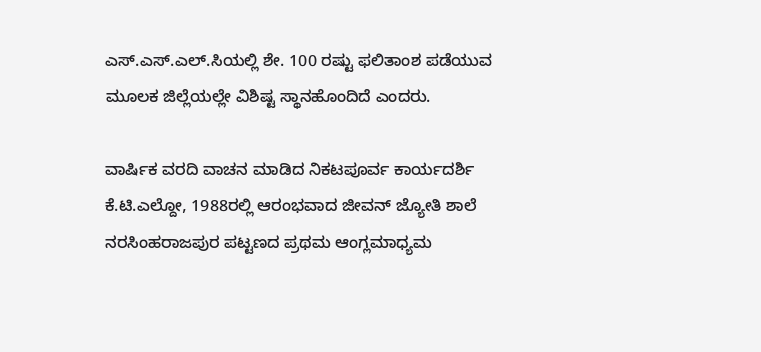ಎಸ್.ಎಸ್.ಎಲ್.ಸಿಯಲ್ಲಿ ಶೇ. 100 ರಷ್ಟು ಫಲಿತಾಂಶ ಪಡೆಯುವ ಮೂಲಕ ಜಿಲ್ಲೆಯಲ್ಲೇ ವಿಶಿಷ್ಟ ಸ್ಥಾನಹೊಂದಿದೆ ಎಂದರು.

ವಾರ್ಷಿಕ ವರದಿ ವಾಚನ ಮಾಡಿದ ನಿಕಟಪೂರ್ವ ಕಾರ್ಯದರ್ಶಿ ಕೆ.ಟಿ.ಎಲ್ದೋ, 1988ರಲ್ಲಿ ಆರಂಭವಾದ ಜೀವನ್ ಜ್ಯೋತಿ ಶಾಲೆ ನರಸಿಂಹರಾಜಪುರ ಪಟ್ಟಣದ ಪ್ರಥಮ ಆಂಗ್ಲಮಾಧ್ಯಮ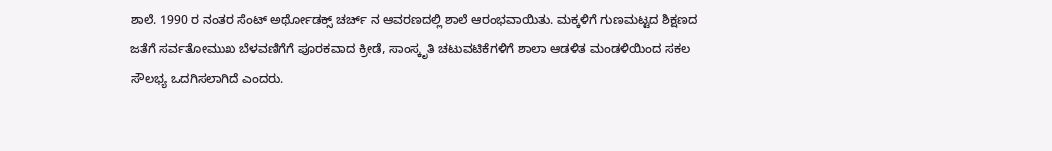ಶಾಲೆ. 1990 ರ ನಂತರ ಸೆಂಟ್ ಅರ್ಥೋಡಕ್ಸ್ ಚರ್ಚ್ ನ ಆವರಣದಲ್ಲಿ ಶಾಲೆ ಆರಂಭವಾಯಿತು. ಮಕ್ಕಳಿಗೆ ಗುಣಮಟ್ಟದ ಶಿಕ್ಷಣದ ಜತೆಗೆ ಸರ್ವತೋಮುಖ ಬೆಳವಣಿಗೆಗೆ ಪೂರಕವಾದ ಕ್ರೀಡೆ, ಸಾಂಸ್ಕೃತಿ ಚಟುವಟಿಕೆಗಳಿಗೆ ಶಾಲಾ ಆಡಳಿತ ಮಂಡಳಿಯಿಂದ ಸಕಲ ಸೌಲಭ್ಯ ಒದಗಿಸಲಾಗಿದೆ ಎಂದರು.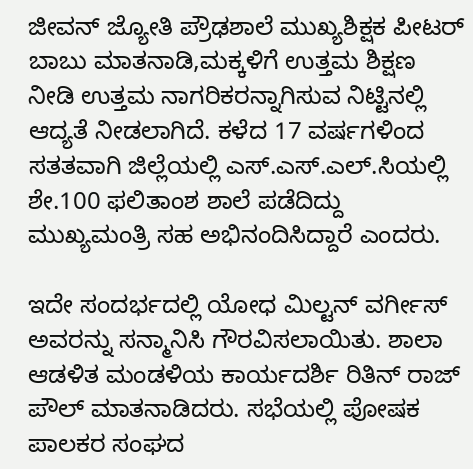ಜೀವನ್ ಜ್ಯೋತಿ ಪ್ರೌಢಶಾಲೆ ಮುಖ್ಯಶಿಕ್ಷಕ ಪೀಟರ್ ಬಾಬು ಮಾತನಾಡಿ,ಮಕ್ಕಳಿಗೆ ಉತ್ತಮ ಶಿಕ್ಷಣ ನೀಡಿ ಉತ್ತಮ ನಾಗರಿಕರನ್ನಾಗಿಸುವ ನಿಟ್ಟಿನಲ್ಲಿ ಆದ್ಯತೆ ನೀಡಲಾಗಿದೆ. ಕಳೆದ 17 ವರ್ಷಗಳಿಂದ ಸತತವಾಗಿ ಜಿಲ್ಲೆಯಲ್ಲಿ ಎಸ್.ಎಸ್.ಎಲ್.ಸಿಯಲ್ಲಿ ಶೇ.100 ಫಲಿತಾಂಶ ಶಾಲೆ ಪಡೆದಿದ್ದು ಮುಖ್ಯಮಂತ್ರಿ ಸಹ ಅಭಿನಂದಿಸಿದ್ದಾರೆ ಎಂದರು.

ಇದೇ ಸಂದರ್ಭದಲ್ಲಿ ಯೋಧ ಮಿಲ್ಟನ್ ವರ್ಗೀಸ್ ಅವರನ್ನು ಸನ್ಮಾನಿಸಿ ಗೌರವಿಸಲಾಯಿತು. ಶಾಲಾ ಆಡಳಿತ ಮಂಡಳಿಯ ಕಾರ್ಯದರ್ಶಿ ರಿತಿನ್ ರಾಜ್ ಪೌಲ್ ಮಾತನಾಡಿದರು. ಸಭೆಯಲ್ಲಿ ಪೋಷಕ ಪಾಲಕರ ಸಂಘದ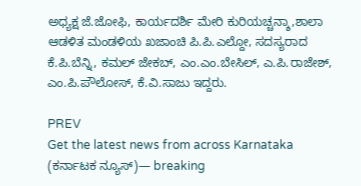ಅಧ್ಯಕ್ಷ ಜೆ.ಜೋಫಿ, ಕಾರ್ಯದರ್ಶಿ ಮೇರಿ ಕುರಿಯಚ್ಚನ್ಶಾ,ಶಾಲಾ ಆಡಳಿತ ಮಂಡಳಿಯ ಖಜಾಂಚಿ ಪಿ.ಪಿ.ಎಲ್ದೋ, ಸದಸ್ಯರಾದ ಕೆ.ಪಿ.ಬೆನ್ನಿ, ಕಮಲ್ ಜೇಕಬ್, ಎಂ.ಎಂ.ಬೇಸಿಲ್, ಎ.ಪಿ.ರಾಜೇಶ್, ಎಂ.ಪಿ.ಪೌಲೋಸ್, ಕೆ.ವಿ.ಸಾಜು ಇದ್ದರು.

PREV
Get the latest news from across Karnataka (ಕರ್ನಾಟಕ ನ್ಯೂಸ್)— breaking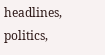headlines, politics,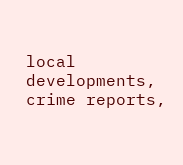local developments, crime reports,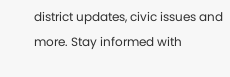district updates, civic issues and more. Stay informed with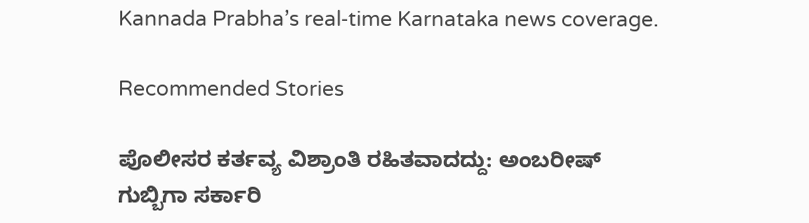Kannada Prabha’s real‑time Karnataka news coverage.

Recommended Stories

ಪೊಲೀಸರ ಕರ್ತವ್ಯ ವಿಶ್ರಾಂತಿ ರಹಿತವಾದದ್ದು: ಅಂಬರೀಷ್
ಗುಬ್ಬಿಗಾ ಸರ್ಕಾರಿ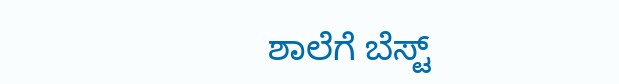ಶಾಲೆಗೆ ಬೆಸ್ಟ್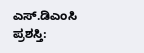ಎಸ್.ಡಿಎಂಸಿ ಪ್ರಶಸ್ತಿ: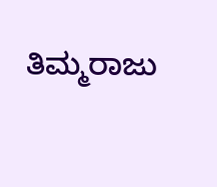ತಿಮ್ಮರಾಜು